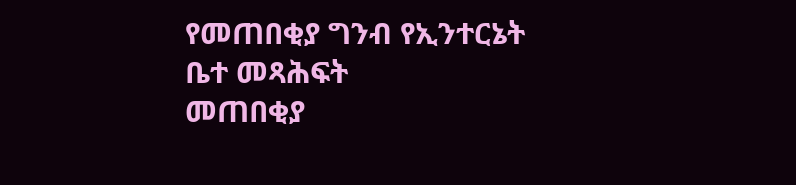የመጠበቂያ ግንብ የኢንተርኔት ቤተ መጻሕፍት
መጠበቂያ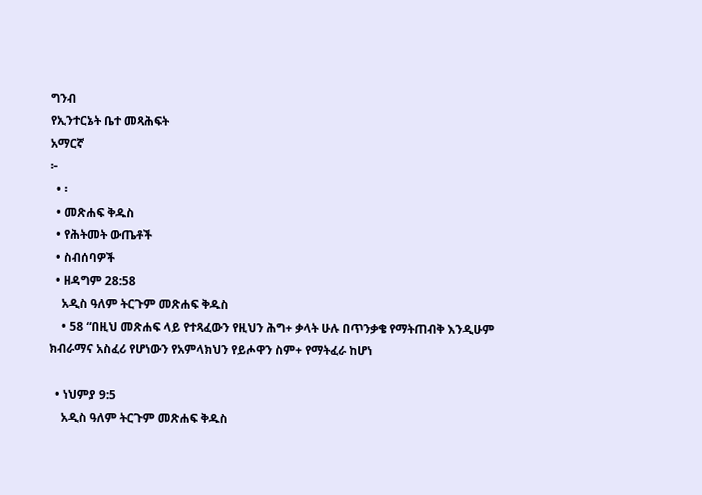ግንብ
የኢንተርኔት ቤተ መጻሕፍት
አማርኛ
፦
  • ፡
  • መጽሐፍ ቅዱስ
  • የሕትመት ውጤቶች
  • ስብሰባዎች
  • ዘዳግም 28:58
    አዲስ ዓለም ትርጉም መጽሐፍ ቅዱስ
    • 58 “በዚህ መጽሐፍ ላይ የተጻፈውን የዚህን ሕግ+ ቃላት ሁሉ በጥንቃቄ የማትጠብቅ እንዲሁም ክብራማና አስፈሪ የሆነውን የአምላክህን የይሖዋን ስም+ የማትፈራ ከሆነ

  • ነህምያ 9:5
    አዲስ ዓለም ትርጉም መጽሐፍ ቅዱስ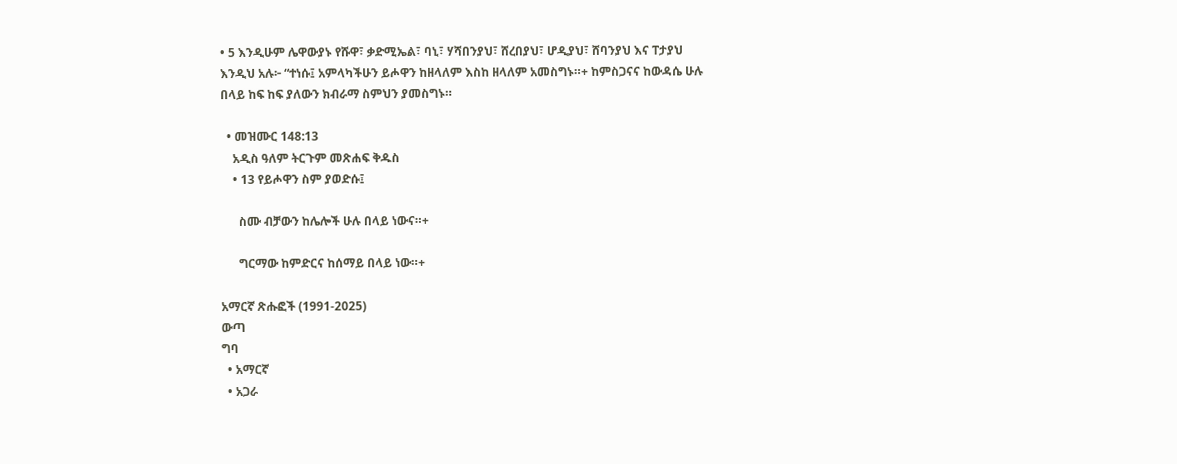• 5 እንዲሁም ሌዋውያኑ የሹዋ፣ ቃድሚኤል፣ ባኒ፣ ሃሻበንያህ፣ ሸረበያህ፣ ሆዲያህ፣ ሸባንያህ እና ፐታያህ እንዲህ አሉ፦ “ተነሱ፤ አምላካችሁን ይሖዋን ከዘላለም እስከ ዘላለም አመስግኑ።+ ከምስጋናና ከውዳሴ ሁሉ በላይ ከፍ ከፍ ያለውን ክብራማ ስምህን ያመስግኑ።

  • መዝሙር 148:13
    አዲስ ዓለም ትርጉም መጽሐፍ ቅዱስ
    • 13 የይሖዋን ስም ያወድሱ፤

      ስሙ ብቻውን ከሌሎች ሁሉ በላይ ነውና።+

      ግርማው ከምድርና ከሰማይ በላይ ነው።+

አማርኛ ጽሑፎች (1991-2025)
ውጣ
ግባ
  • አማርኛ
  • አጋራ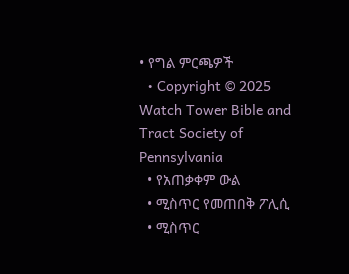• የግል ምርጫዎች
  • Copyright © 2025 Watch Tower Bible and Tract Society of Pennsylvania
  • የአጠቃቀም ውል
  • ሚስጥር የመጠበቅ ፖሊሲ
  • ሚስጥር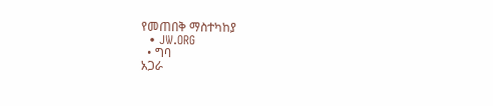የመጠበቅ ማስተካከያ
  • JW.ORG
  • ግባ
አጋራ